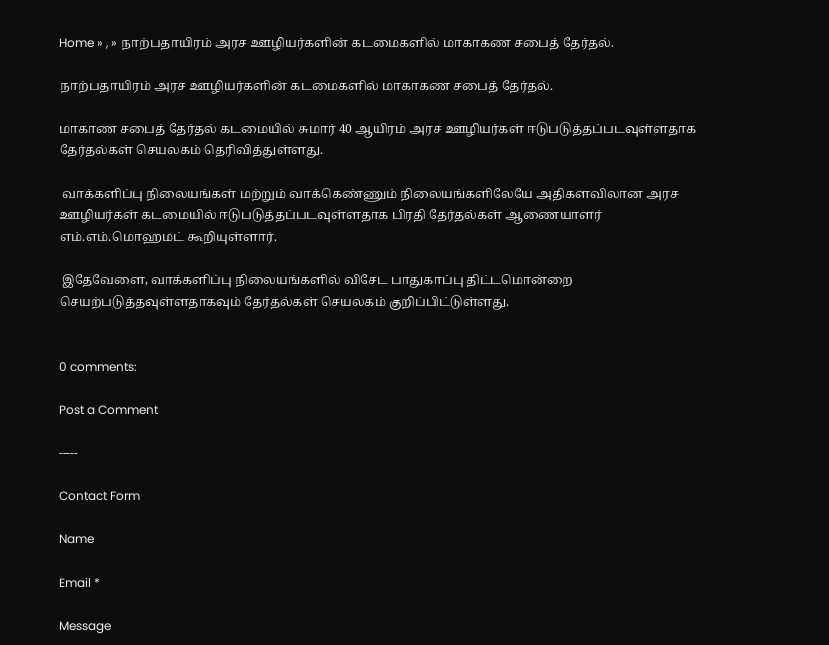Home » , » நாற்பதாயிரம் அரச ஊழியர்களின் கடமைகளில் மாகாகண சபைத் தேர்தல்.

நாற்பதாயிரம் அரச ஊழியர்களின் கடமைகளில் மாகாகண சபைத் தேர்தல்.

மாகாண சபைத் தேர்தல் கடமையில் சுமார் 40 ஆயிரம் அரச ஊழியர்கள் ஈடுபடுத்தப்படவுள்ளதாக தேர்தல்கள் செயலகம் தெரிவித்துள்ளது.

 வாக்களிப்பு நிலையங்கள் மற்றும் வாக்கெண்ணும் நிலையங்களிலேயே அதிகளவிலான அரச ஊழியர்கள் கடமையில் ஈடுபடுத்தப்படவுள்ளதாக பிரதி தேர்தல்கள் ஆணையாளர் எம்.எம்.மொஹமட் கூறியுள்ளார்.

 இதேவேளை, வாக்களிப்பு நிலையங்களில் விசேட பாதுகாப்பு திட்டமொன்றை செயற்படுத்தவுள்ளதாகவும் தேர்தல்கள் செயலகம் குறிப்பிட்டுள்ளது.


0 comments:

Post a Comment

-----

Contact Form

Name

Email *

Message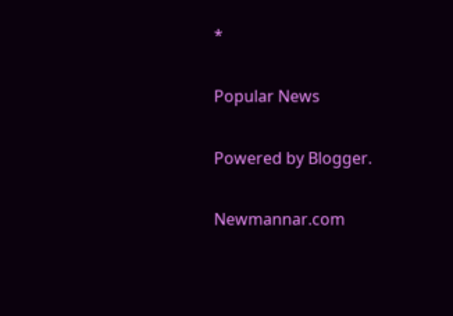*

Popular News

Powered by Blogger.

Newmannar.com